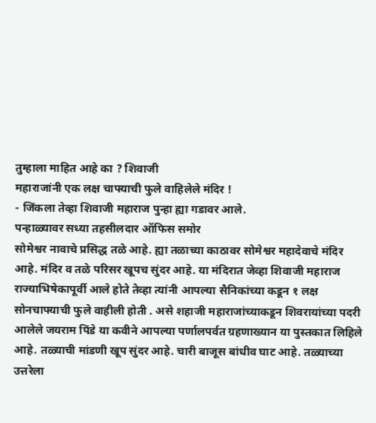तुम्हाला माहित आहे का ? शिवाजी
महाराजांनी एक लक्ष चाफ्याची फुले वाहिलेले मंदिर !
- जिंकला तेव्हा शिवाजी महाराज पुन्हा ह्या गडावर आले.
पन्हाळ्यावर सध्या तहसीलदार ऑफिस समोर
सोमेश्वर नावाचे प्रसिद्ध तळे आहे. ह्या तळाच्या काठावर सोमेश्वर महादेवाचे मंदिर
आहे. मंदिर व तळे परिसर खूपच सुंदर आहे. या मंदिरात जेव्हा शिवाजी महाराज
राज्याभिषेकापूर्वी आले होते तेव्हा त्यांनी आपल्या सैनिकांच्या कडून १ लक्ष
सोनचाफ्याची फुले वाहीली होती . असे शहाजी महाराजांच्याकडून शिवरायांच्या पदरी
आलेले जयराम पिंडे या कवीने आपल्या पर्णालपर्वत ग्रहणाख्यान या पुस्तकात लिहिले
आहे. तळ्याची मांडणी खूप सुंदर आहे. चारी बाजूस बांधीव घाट आहे. तळ्याच्या
उत्तरेला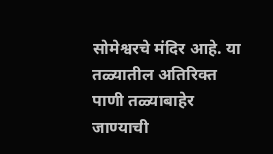सोमेश्वरचे मंदिर आहे. या तळ्यातील अतिरिक्त पाणी तळ्याबाहेर जाण्याची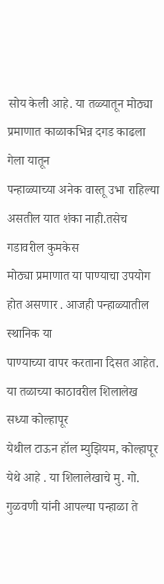सोय केली आहे. या तळ्यातून मोठ्या प्रमाणात काळाकभिन्न दगड काढला गेला यातून
पन्हाळ्याच्या अनेक वास्तू उभा राहिल्या असतील यात शंका नाही.तसेच गडावरील कुमकेस
मोठ्या प्रमाणात या पाण्याचा उपयोग होत असणार . आजही पन्हाळ्यातील स्थानिक या
पाण्याच्या वापर करताना दिसत आहेत. या तळाच्या काठावरील शिलालेख सध्या कोल्हापूर
येथील टाऊन हॉल म्युझियम, कोल्हापूर येथे आहे . या शिलालेखाचे मु. गो. गुळवणी यांनी आपल्या पन्हाळा ते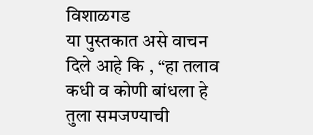विशाळगड
या पुस्तकात असे वाचन दिले आहे कि , “हा तलाव कधी व कोणी बांधला हे तुला समजण्याची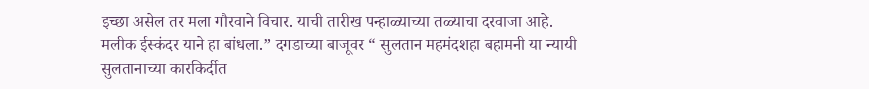इच्छा असेल तर मला गौरवाने विचार. याची तारीख पन्हाळ्याच्या तळ्याचा दरवाजा आहे.
मलीक ईस्कंदर याने हा बांधला.” दगडाच्या बाजूवर “ सुलतान महमंदशहा बहामनी या न्यायी
सुलतानाच्या कारकिर्दीत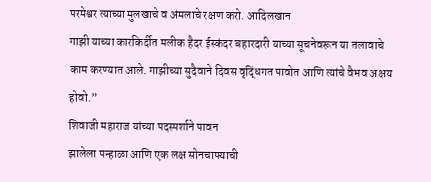परमेश्वर त्याच्या मुलखाचे व अंमलाचे रक्षण करो. आदिलखान
गाझी याच्या कारकिर्दीत मलीक हैदर ईस्कंदर बहारदारी याच्या सूचनेवरून या तलावाचे
काम करण्यात आले. गाझीच्या सुदैवाने दिवस वृद्धिंगत पावोत आणि त्यांचे वैभव अक्षय
होवो.”
शिवाजी महाराज यांच्या पदस्पर्शाने पावन
झालेला पन्हाळा आणि एक लक्ष सोनचाफ्याची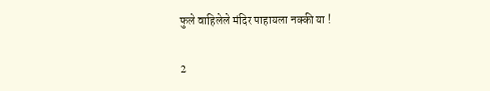फुले वाहिलेले मंदिर पाहायला नक्की या !

2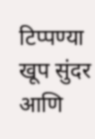टिप्पण्या
खूप सुंदर आणि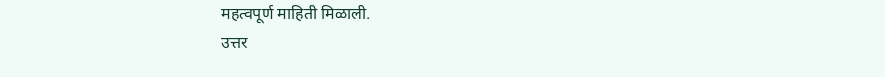महत्वपूर्ण माहिती मिळाली.
उत्तर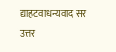द्याहटवाधन्यवाद सर
उत्तर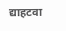द्याहटवा